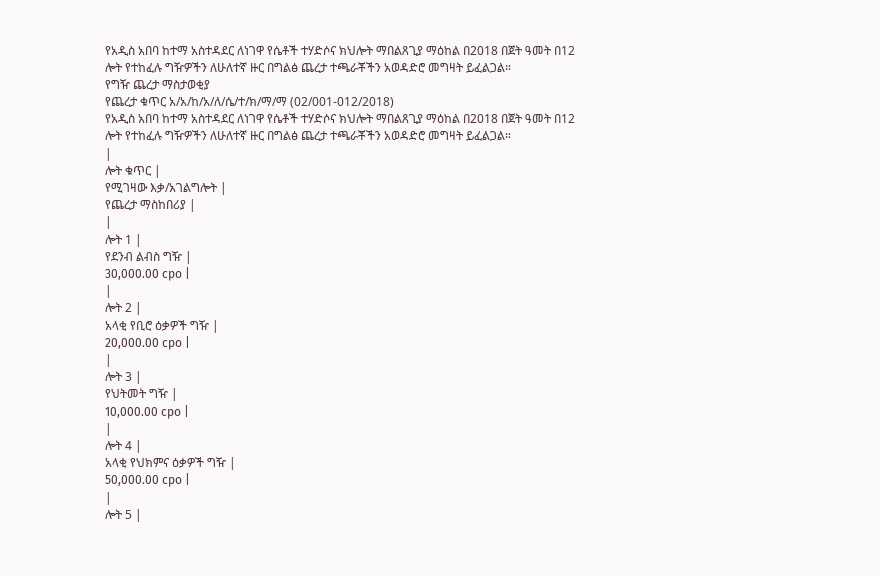የአዲስ አበባ ከተማ አስተዳደር ለነገዋ የሴቶች ተሃድሶና ክህሎት ማበልጸጊያ ማዕከል በ2018 በጀት ዓመት በ12 ሎት የተከፈሉ ግዥዎችን ለሁለተኛ ዙር በግልፅ ጨረታ ተጫራቾችን አወዳድሮ መግዛት ይፈልጋል።
የግዥ ጨረታ ማስታወቂያ
የጨረታ ቁጥር አ/አ/ከ/አ/ለ/ሴ/ተ/ክ/ማ/ማ (02/001-012/2018)
የአዲስ አበባ ከተማ አስተዳደር ለነገዋ የሴቶች ተሃድሶና ክህሎት ማበልጸጊያ ማዕከል በ2018 በጀት ዓመት በ12 ሎት የተከፈሉ ግዥዎችን ለሁለተኛ ዙር በግልፅ ጨረታ ተጫራቾችን አወዳድሮ መግዛት ይፈልጋል።
|
ሎት ቁጥር |
የሚገዛው እቃ/አገልግሎት |
የጨረታ ማስከበሪያ |
|
ሎት 1 |
የደንብ ልብስ ግዥ |
30,000.00 сро |
|
ሎት 2 |
አላቂ የቢሮ ዕቃዎች ግዥ |
20,000.00 сро |
|
ሎት 3 |
የህትመት ግዥ |
10,000.00 сро |
|
ሎት 4 |
አላቂ የህክምና ዕቃዎች ግዥ |
50,000.00 сро |
|
ሎት 5 |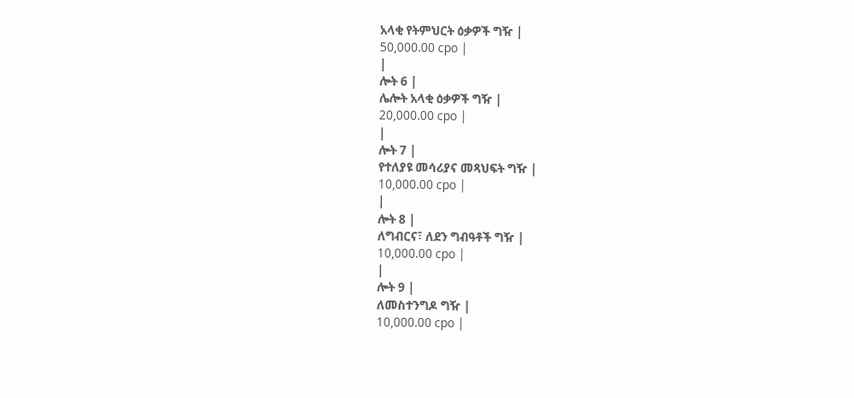አላቂ የትምህርት ዕቃዎች ግዥ |
50,000.00 сро |
|
ሎት 6 |
ሌሎት አላቂ ዕቃዎች ግዥ |
20,000.00 сро |
|
ሎት 7 |
የተለያዩ መሳሪያና መጻህፍት ግዥ |
10,000.00 сро |
|
ሎት 8 |
ለግብርና፣ ለደን ግብዓቶች ግዥ |
10,000.00 сро |
|
ሎት 9 |
ለመስተንግዶ ግዥ |
10,000.00 сро |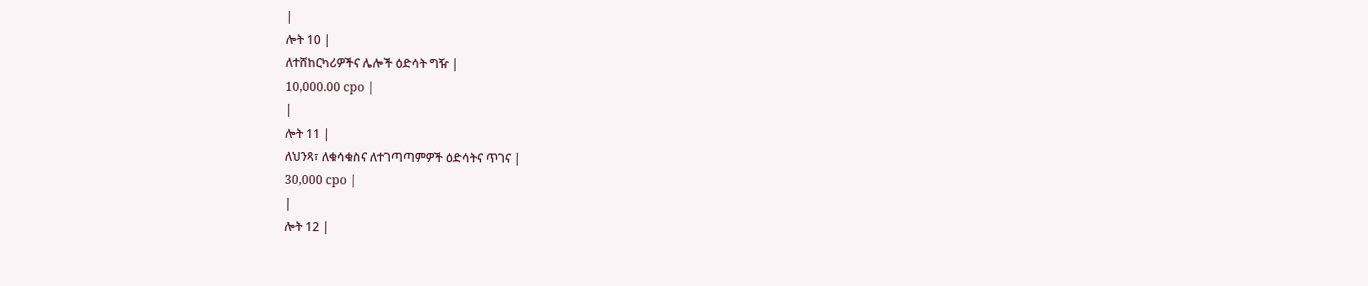|
ሎት 10 |
ለተሸከርካሪዎችና ሌሎች ዕድሳት ግዥ |
10,000.00 сро |
|
ሎት 11 |
ለህንጻ፣ ለቁሳቁስና ለተገጣጣምዎች ዕድሳትና ጥገና |
30,000 сро |
|
ሎት 12 |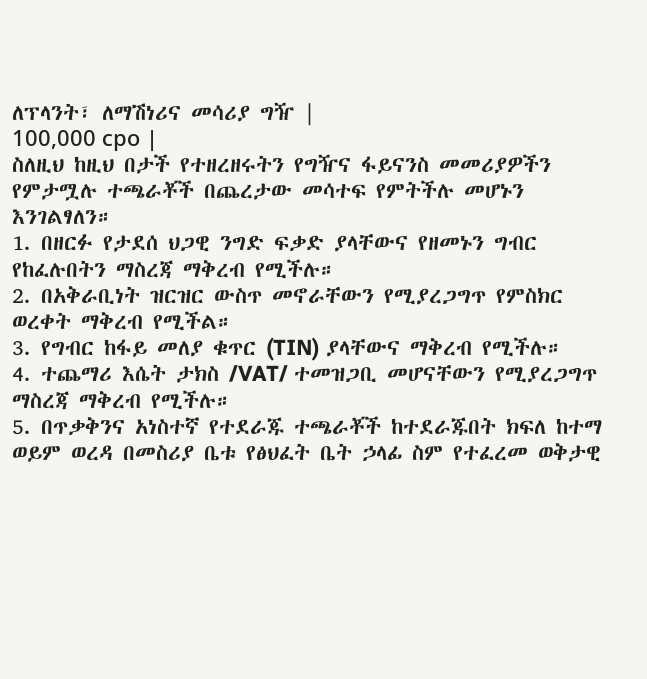ለፕላንት፣ ለማሽነሪና መሳሪያ ግዥ |
100,000 сро |
ስለዚህ ከዚህ በታች የተዘረዘሩትን የግዥና ፋይናንስ መመሪያዎችን የምታሟሉ ተጫራቾች በጨረታው መሳተፍ የምትችሉ መሆኑን እንገልፃለን።
1. በዘርፉ የታደሰ ህጋዊ ንግድ ፍቃድ ያላቸውና የዘመኑን ግብር የከፈሉበትን ማስረጃ ማቅረብ የሚችሉ።
2. በአቅራቢነት ዝርዝር ውስጥ መኖራቸውን የሚያረጋግጥ የምስክር ወረቀት ማቅረብ የሚችል።
3. የግብር ከፋይ መለያ ቁጥር (TIN) ያላቸውና ማቅረብ የሚችሉ።
4. ተጨማሪ እሴት ታክስ /VAT/ ተመዝጋቢ መሆናቸውን የሚያረጋግጥ ማስረጃ ማቅረብ የሚችሉ።
5. በጥቃቅንና አነስተኛ የተደራጁ ተጫራቾች ከተደራጁበት ክፍለ ከተማ ወይም ወረዳ በመስሪያ ቤቱ የፅህፈት ቤት ኃላፊ ስም የተፈረመ ወቅታዊ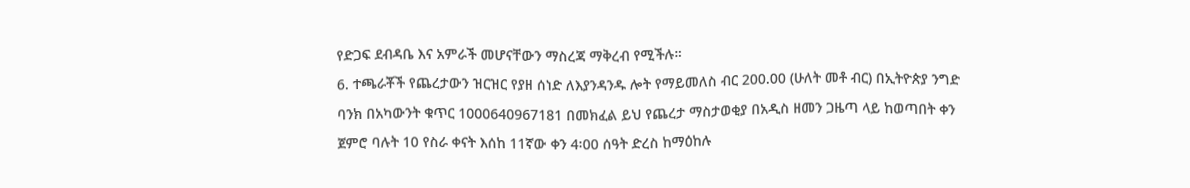የድጋፍ ደብዳቤ እና አምራች መሆናቸውን ማስረጃ ማቅረብ የሚችሉ።
6. ተጫራቾች የጨረታውን ዝርዝር የያዘ ሰነድ ለእያንዳንዱ ሎት የማይመለስ ብር 200.00 (ሁለት መቶ ብር) በኢትዮጵያ ንግድ ባንክ በአካውንት ቁጥር 1000640967181 በመክፈል ይህ የጨረታ ማስታወቂያ በአዲስ ዘመን ጋዜጣ ላይ ከወጣበት ቀን ጀምሮ ባሉት 10 የስራ ቀናት እሰከ 11ኛው ቀን 4፡00 ሰዓት ድረስ ከማዕከሉ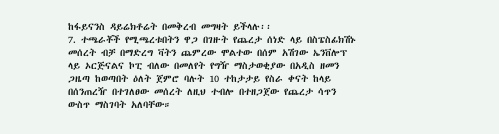ከፋይናንስ ዳይሬክቶሬት በመቅረብ መግዛት ይችላሉ፡፡
7. ተጫራቾች የሚጫረቱበትን ዋጋ በገዙት የጨረታ ሰነድ ላይ በስፔስፊክሽኑ መሰረት ብቻ በማድረግ ቫትን ጨምረው ሞልተው በሰም አሽገው ኤንቨሎፕ ላይ ኦርጅናልና ኮፒ ብለው በመለየት የግዥ ማስታወቂያው በአዲስ ዘመን ጋዜጣ ከወጣበት ዕለት ጀምሮ ባሉት 10 ተከታታይ የስራ ቀናት ከላይ በሰንጠረዥ በተገለፀው መሰረት ለዚህ ተብሎ በተዘጋጀው የጨረታ ሳጥን ውስጥ ማስገባት አለባቸው።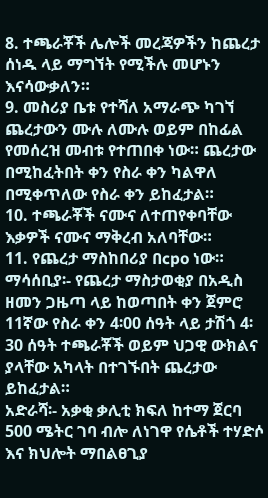8. ተጫራቾች ሌሎች መረጃዎችን ከጨረታ ሰነዱ ላይ ማግኘት የሚችሉ መሆኑን እናሳውቃለን።
9. መስሪያ ቤቱ የተሻለ አማራጭ ካገኘ ጨረታውን ሙሉ ለሙሉ ወይም በከፊል የመሰረዝ መብቱ የተጠበቀ ነው። ጨረታው በሚከፈትበት ቀን የስራ ቀን ካልዋለ በሚቀጥለው የስራ ቀን ይከፈታል።
10. ተጫራቾች ናሙና ለተጠየቀባቸው እቃዎች ናሙና ማቅረብ አለባቸው።
11. የጨረታ ማስከበሪያ በcpo ነው።
ማሳሰቢያ፡- የጨረታ ማስታወቂያ በአዲስ ዘመን ጋዜጣ ላይ ከወጣበት ቀን ጀምሮ 11ኛው የስራ ቀን 4፡00 ሰዓት ላይ ታሽጎ 4፡30 ሰዓት ተጫራቾች ወይም ህጋዊ ውክልና ያላቸው አካላት በተገኙበት ጨረታው ይከፈታል።
አድራሻ፡- አቃቂ ቃሊቲ ክፍለ ከተማ ጀርባ 500 ሜትር ገባ ብሎ ለነገዋ የሴቶች ተሃድሶ እና ክህሎት ማበልፀጊያ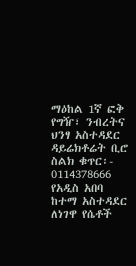ማዕከል 1ኛ ፎቅ የግዥ፣ ንብረትና ህንፃ አስተዳደር ዳይሬክቶሬት ቢሮ
ስልክ ቁጥር፡- 0114378666
የአዲስ አበባ ከተማ አስተዳደር ለነገዋ የሴቶች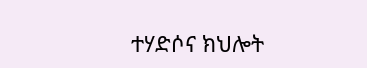ተሃድሶና ክህሎት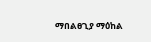ማበልፀጊያ ማዕከል